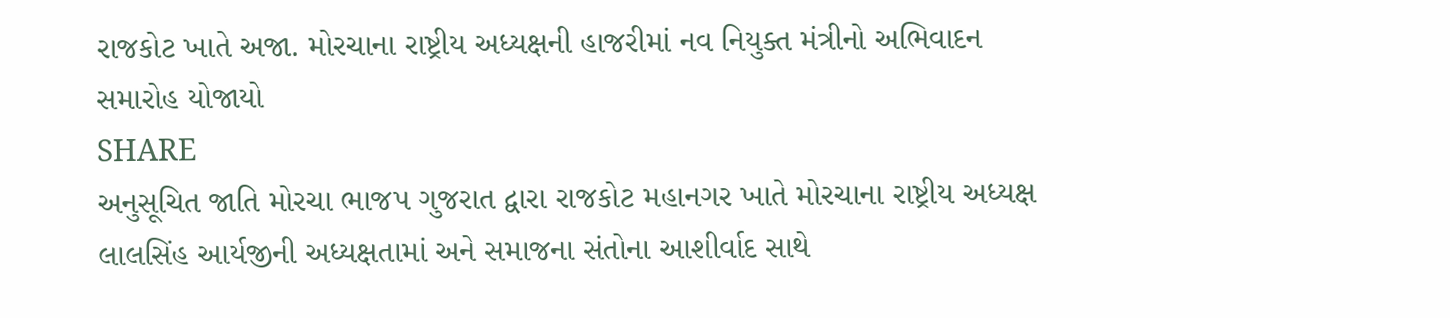રાજકોટ ખાતે અજા. મોરચાના રાષ્ટ્રીય અધ્યક્ષની હાજરીમાં નવ નિયુક્ત મંત્રીનો અભિવાદન સમારોહ યોજાયો
SHARE
અનુસૂચિત જાતિ મોરચા ભાજપ ગુજરાત દ્વારા રાજકોટ મહાનગર ખાતે મોરચાના રાષ્ટ્રીય અધ્યક્ષ લાલસિંહ આર્યજીની અધ્યક્ષતામાં અને સમાજના સંતોના આશીર્વાદ સાથે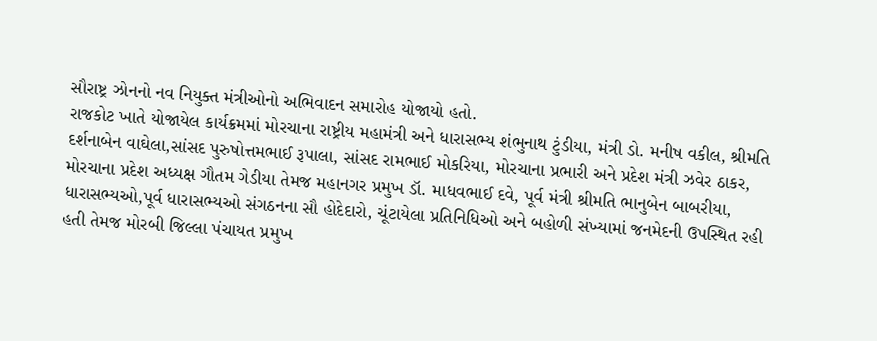સૌરાષ્ટ્ર ઝોનનો નવ નિયુક્ત મંત્રીઓનો અભિવાદન સમારોહ યોજાયો હતો.
રાજકોટ ખાતે યોજાયેલ કાર્યક્રમમાં મોરચાના રાષ્ટ્રીય મહામંત્રી અને ધારાસભ્ય શંભુનાથ ટુંડીયા, મંત્રી ડો. મનીષ વકીલ, શ્રીમતિ દર્શનાબેન વાઘેલા,સાંસદ પુરુષોત્તમભાઈ રૂપાલા, સાંસદ રામભાઈ મોકરિયા, મોરચાના પ્રભારી અને પ્રદેશ મંત્રી ઝવેર ઠાકર, મોરચાના પ્રદેશ અધ્યક્ષ ગૌતમ ગેડીયા તેમજ મહાનગર પ્રમુખ ડૉ. માધવભાઈ દવે, પૂર્વ મંત્રી શ્રીમતિ ભાનુબેન બાબરીયા, ધારાસભ્યઓ,પૂર્વ ધારાસભ્યઓ સંગઠનના સૌ હોદેદારો, ચૂંટાયેલા પ્રતિનિધિઓ અને બહોળી સંખ્યામાં જનમેદની ઉપસ્થિત રહી હતી તેમજ મોરબી જિલ્લા પંચાયત પ્રમુખ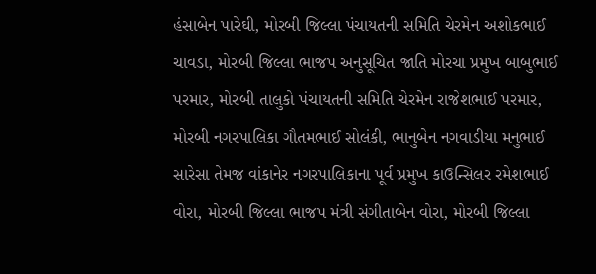હંસાબેન પારેઘી, મોરબી જિલ્લા પંચાયતની સમિતિ ચેરમેન અશોકભાઈ ચાવડા, મોરબી જિલ્લા ભાજપ અનુસૂચિત જાતિ મોરચા પ્રમુખ બાબુભાઈ પરમાર, મોરબી તાલુકો પંચાયતની સમિતિ ચેરમેન રાજેશભાઈ પરમાર, મોરબી નગરપાલિકા ગૌતમભાઈ સોલંકી, ભાનુબેન નગવાડીયા મનુભાઈ સારેસા તેમજ વાંકાનેર નગરપાલિકાના પૂર્વ પ્રમુખ કાઉન્સિલર રમેશભાઈ વોરા, મોરબી જિલ્લા ભાજપ મંત્રી સંગીતાબેન વોરા, મોરબી જિલ્લા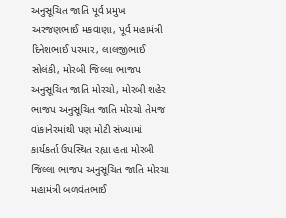અનુસૂચિત જાતિ પૂર્વ પ્રમુખ અરજણભાઈ મકવાણા, પૂર્વ મહામંત્રી દિનેશભાઈ પરમાર, લાલજીભાઈ સોલંકી, મોરબી જિલ્લા ભાજપ અનુસૂચિત જાતિ મોરચો, મોરબી શહેર ભાજપ અનુસૂચિત જાતિ મોરચો તેમજ વાંકાનેરમાંથી પણ મોટી સંખ્યામાં કાર્યકર્તા ઉપસ્થિત રહ્યા હતા મોરબી જિલ્લા ભાજપ અનુસૂચિત જાતિ મોરચા મહામંત્રી બળવંતભાઈ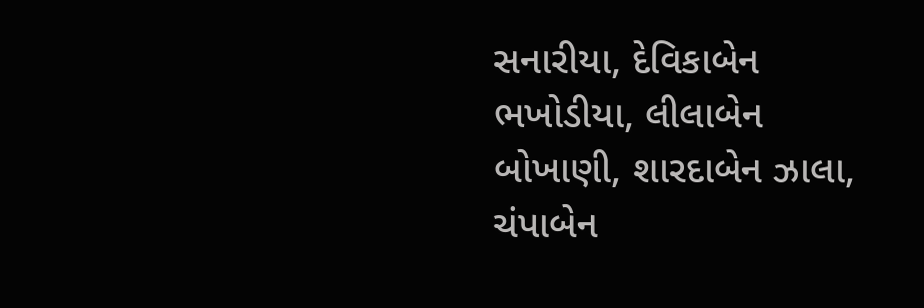સનારીયા, દેવિકાબેન ભખોડીયા, લીલાબેન બોખાણી, શારદાબેન ઝાલા, ચંપાબેન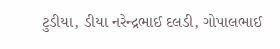ટુડીયા, ડીયા નરેન્દ્રભાઈ દલડી, ગોપાલભાઈ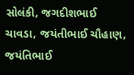સોલંકી, જગદીશભાઈ ચાવડા, જયંતીભાઈ ચૌહાણ, જયંતિભાઈ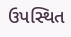ઉપસ્થિત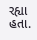રહ્યા હતા.